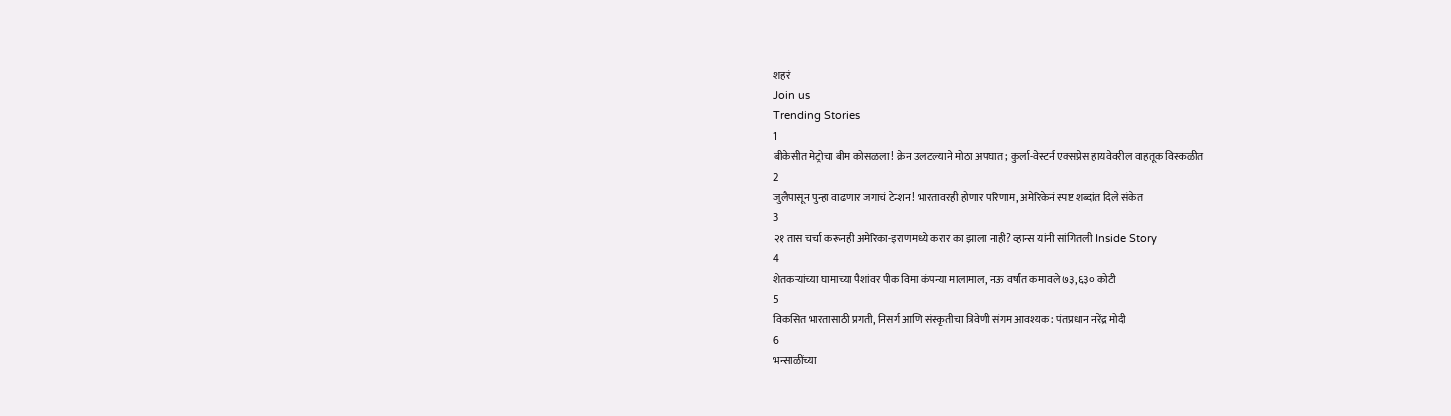शहरं
Join us
Trending Stories
1
बीकेसीत मेट्रोचा बीम कोसळला! क्रेन उलटल्याने मोठा अपघात; कुर्ला-वेस्टर्न एक्सप्रेस हायवेवरील वाहतूक विस्कळीत
2
जुलैपासून पुन्हा वाढणार जगाचं टेन्शन! भारतावरही होणार परिणाम, अमेरिकेनं स्पष्ट शब्दांत दिले संकेत
3
२१ तास चर्चा करूनही अमेरिका-इराणमध्ये करार का झाला नाही? व्हान्स यांनी सांगितली Inside Story
4
शेतकऱ्यांच्या घामाच्या पैशांवर पीक विमा कंपन्या मालामाल, नऊ वर्षांत कमावले ७३,६३० कोटी
5
विकसित भारतासाठी प्रगती, निसर्ग आणि संस्कृतीचा त्रिवेणी संगम आवश्यक: पंतप्रधान नरेंद्र मोदी
6
भन्साळींच्या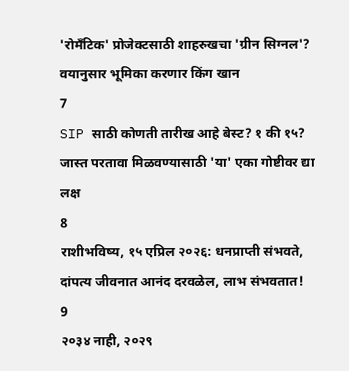'रोमँटिक' प्रोजेक्टसाठी शाहरुखचा 'ग्रीन सिग्नल'? वयानुसार भूमिका करणार किंग खान
7
SIP साठी कोणती तारीख आहे बेस्ट? १ की १५? जास्त परतावा मिळवण्यासाठी 'या' एका गोष्टीवर द्या लक्ष
8
राशीभविष्य, १५ एप्रिल २०२६: धनप्राप्ती संभवते, दांपत्य जीवनात आनंद दरवळेल, लाभ संभवतात!
9
२०३४ नाही, २०२९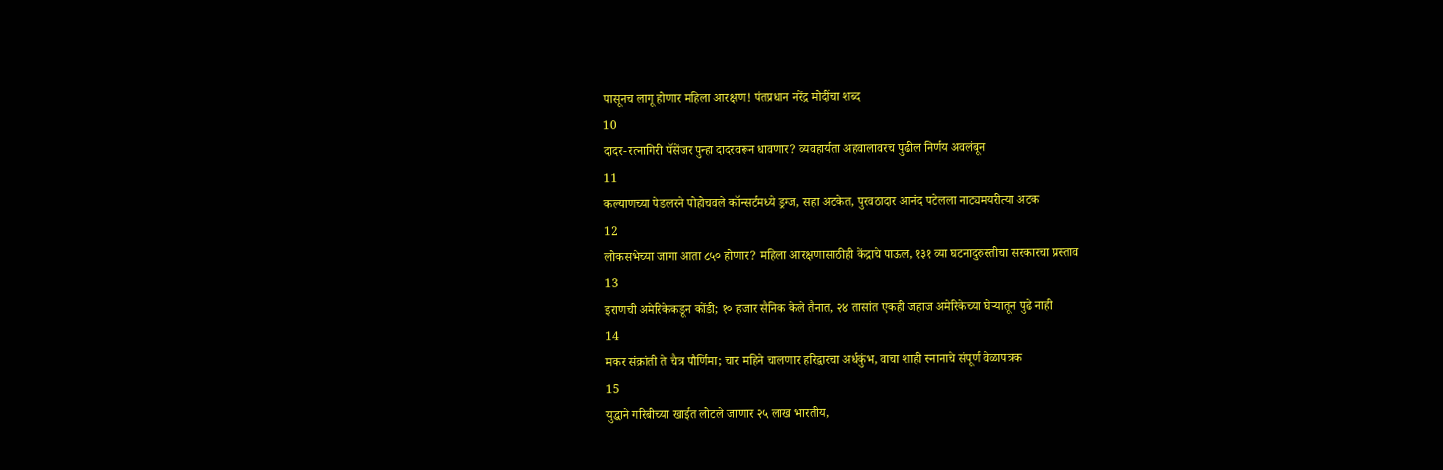पासूनच लागू होणार महिला आरक्षण! पंतप्रधान नरेंद्र मोदींचा शब्द
10
दादर-रत्नागिरी पॅसेंजर पुन्हा दादरवरून धावणार? व्यवहार्यता अहवालावरच पुढील निर्णय अवलंबून
11
कल्याणच्या पेडलरने पोहोचवले कॉन्सर्टमध्ये ड्रग्ज, सहा अटकेत, पुरवठादार आनंद पटेलला नाट्यमयरीत्या अटक
12
लोकसभेच्या जागा आता ८५० होणार? महिला आरक्षणासाठीही केंद्राचे पाऊल, १३१ व्या घटनादुरुस्तीचा सरकारचा प्रस्ताव
13
इराणची अमेरिकेकडून कोंडी; १० हजार सैनिक केले तैनात, २४ तासांत एकही जहाज अमेरिकेच्या घेऱ्यातून पुढे नाही
14
मकर संक्रांती ते चैत्र पौर्णिमा; चार महिने चालणार हरिद्वारचा अर्धकुंभ, वाचा शाही स्नानाचे संपूर्ण वेळापत्रक
15
युद्धाने गरिबीच्या खाईत लोटले जाणार २५ लाख भारतीय,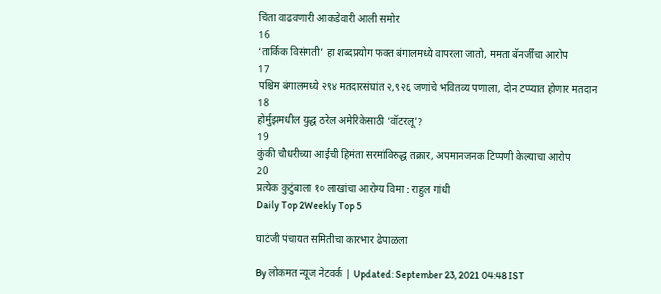चिंता वाढवणारी आकडेवारी आली समोर
16
‘तार्किक विसंगती’ हा शब्दप्रयोग फक्त बंगालमध्ये वापरला जातो, ममता बॅनर्जींचा आरोप
17
पश्चिम बंगालमध्ये २९४ मतदारसंघांत २,९२६ जणांचे भवितव्य पणाला, दोन टप्प्यात होणार मतदान
18
होर्मुझमधील युद्ध ठरेल अमेरिकेसाठी ‘वॉटरलू’?
19
कुंकी चौधरीच्या आईची हिमंता सरमांविरुद्ध तक्रार, अपमानजनक टिप्पणी केल्याचा आरोप
20
प्रत्येक कुटुंबाला १० लाखांचा आरोग्य विमा : राहुल गांधी
Daily Top 2Weekly Top 5

घाटंजी पंचायत समितीचा कारभार ढेपाळला

By लोकमत न्यूज नेटवर्क | Updated: September 23, 2021 04:48 IST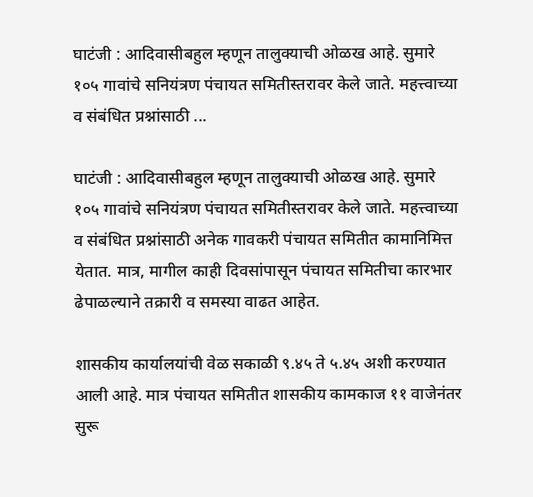घाटंजी : आदिवासीबहुल म्हणून तालुक्याची ओळख आहे. सुमारे १०५ गावांचे सनियंत्रण पंचायत समितीस्तरावर केले जाते. महत्त्वाच्या व संबंधित प्रश्नांसाठी ...

घाटंजी : आदिवासीबहुल म्हणून तालुक्याची ओळख आहे. सुमारे १०५ गावांचे सनियंत्रण पंचायत समितीस्तरावर केले जाते. महत्त्वाच्या व संबंधित प्रश्नांसाठी अनेक गावकरी पंचायत समितीत कामानिमित्त येतात. मात्र, मागील काही दिवसांपासून पंचायत समितीचा कारभार ढेपाळल्याने तक्रारी व समस्या वाढत आहेत.

शासकीय कार्यालयांची वेळ सकाळी ९.४५ ते ५.४५ अशी करण्यात आली आहे. मात्र पंचायत समितीत शासकीय कामकाज ११ वाजेनंतर सुरू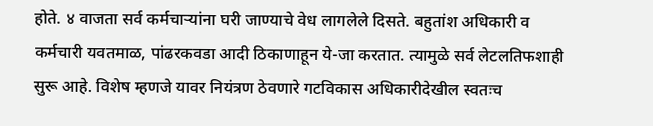होते. ४ वाजता सर्व कर्मचाऱ्यांना घरी जाण्याचे वेध लागलेले दिसते. बहुतांश अधिकारी व कर्मचारी यवतमाळ, पांढरकवडा आदी ठिकाणाहून ये-जा करतात. त्यामुळे सर्व लेटलतिफशाही सुरू आहे. विशेष म्हणजे यावर नियंत्रण ठेवणारे गटविकास अधिकारीदेखील स्वतःच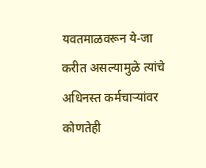यवतमाळवरून ये-जा करीत असल्यामुळे त्यांचे अधिनस्त कर्मचाऱ्यांवर कोणतेही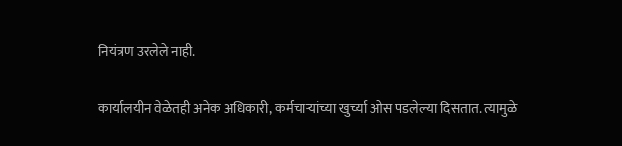नियंत्रण उरलेले नाही.

कार्यालयीन वेळेतही अनेक अधिकारी, कर्मचाऱ्यांच्या खुर्च्या ओस पडलेल्या दिसतात. त्यामुळे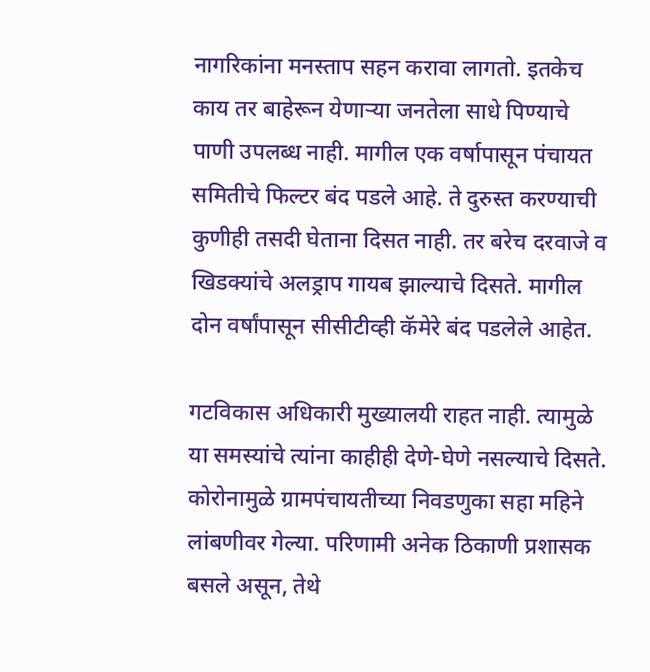नागरिकांना मनस्ताप सहन करावा लागतो. इतकेच काय तर बाहेरून येणाऱ्या जनतेला साधे पिण्याचे पाणी उपलब्ध नाही. मागील एक वर्षापासून पंचायत समितीचे फिल्टर बंद पडले आहे. ते दुरुस्त करण्याची कुणीही तसदी घेताना दिसत नाही. तर बरेच दरवाजे व खिडक्यांचे अलड्राप गायब झाल्याचे दिसते. मागील दोन वर्षांपासून सीसीटीव्ही कॅमेरे बंद पडलेले आहेत.

गटविकास अधिकारी मुख्यालयी राहत नाही. त्यामुळे या समस्यांचे त्यांना काहीही देणे-घेणे नसल्याचे दिसते. कोरोनामुळे ग्रामपंचायतीच्या निवडणुका सहा महिने लांबणीवर गेल्या. परिणामी अनेक ठिकाणी प्रशासक बसले असून, तेथे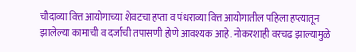चौदाव्या वित्त आयोगाच्या शेवटचा हप्ता व पंधराव्या वित्त आयोगातील पहिला हप्त्यातून झालेल्या कामाची व दर्जाची तपासणी होणे आवश्यक आहे. नोकरशाही वरचढ झाल्यामुळे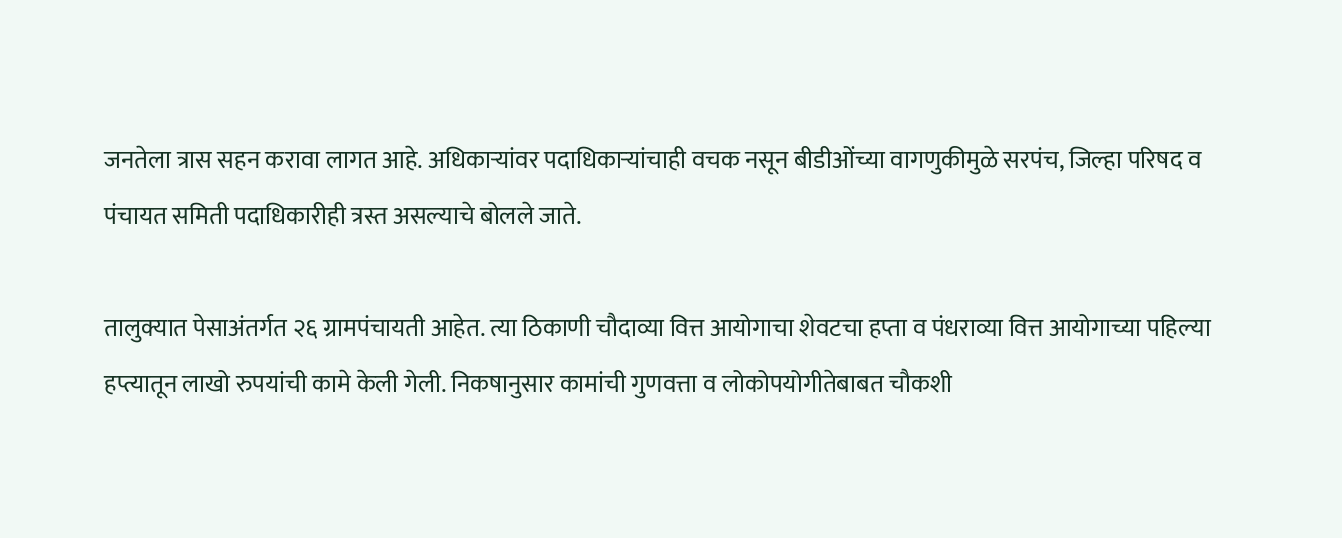जनतेला त्रास सहन करावा लागत आहे. अधिकाऱ्यांवर पदाधिकाऱ्यांचाही वचक नसून बीडीओंच्या वागणुकीमुळे सरपंच, जिल्हा परिषद व पंचायत समिती पदाधिकारीही त्रस्त असल्याचे बोलले जाते.

तालुक्यात पेसाअंतर्गत २६ ग्रामपंचायती आहेत. त्या ठिकाणी चौदाव्या वित्त आयोगाचा शेवटचा हप्ता व पंधराव्या वित्त आयोगाच्या पहिल्या हप्त्यातून लाखो रुपयांची कामे केली गेली. निकषानुसार कामांची गुणवत्ता व लोकोपयोगीतेबाबत चौकशी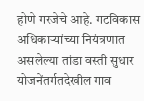होणे गरजेचे आहे. गटविकास अधिकाऱ्यांच्या नियंत्रणात असलेल्या तांडा वस्ती सुधार योजनेंतर्गतदेखील गाव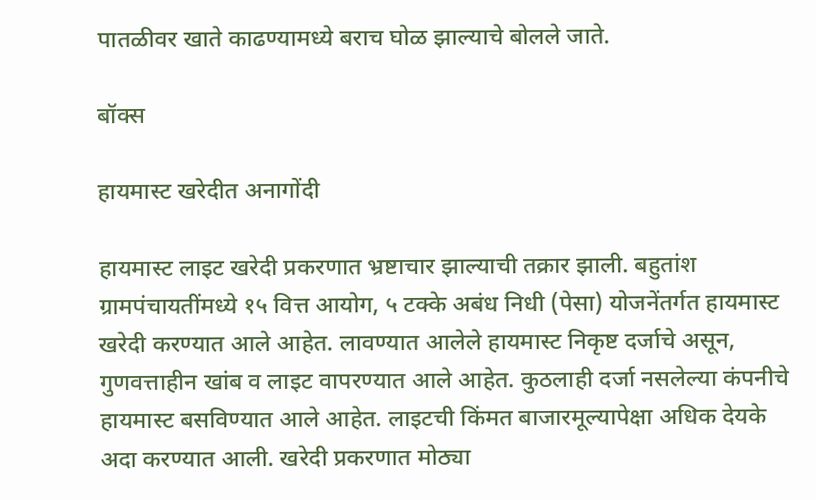पातळीवर खाते काढण्यामध्ये बराच घोळ झाल्याचे बोलले जाते.

बॉक्स

हायमास्ट खरेदीत अनागोंदी

हायमास्ट लाइट खरेदी प्रकरणात भ्रष्टाचार झाल्याची तक्रार झाली. बहुतांश ग्रामपंचायतींमध्ये १५ वित्त आयोग, ५ टक्के अबंध निधी (पेसा) योजनेंतर्गत हायमास्ट खरेदी करण्यात आले आहेत. लावण्यात आलेले हायमास्ट निकृष्ट दर्जाचे असून, गुणवत्ताहीन खांब व लाइट वापरण्यात आले आहेत. कुठलाही दर्जा नसलेल्या कंपनीचे हायमास्ट बसविण्यात आले आहेत. लाइटची किंमत बाजारमूल्यापेक्षा अधिक देयके अदा करण्यात आली. खरेदी प्रकरणात मोठ्या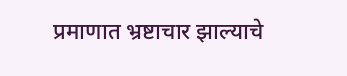प्रमाणात भ्रष्टाचार झाल्याचे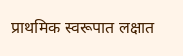प्राथमिक स्वरूपात लक्षात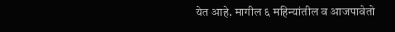येत आहे. मागील ६ महिन्यांतील व आजपावेतो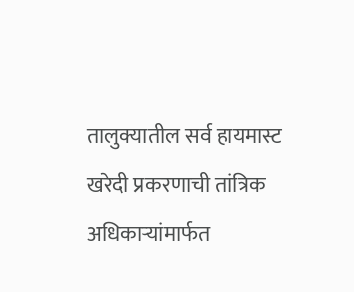तालुक्यातील सर्व हायमास्ट खरेदी प्रकरणाची तांत्रिक अधिकाऱ्यांमार्फत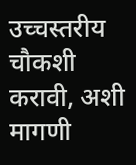उच्चस्तरीय चौकशी करावी, अशी मागणी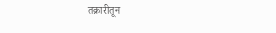तक्रारीतून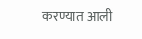करण्यात आली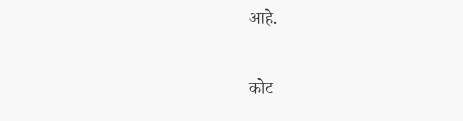आहे.

कोट